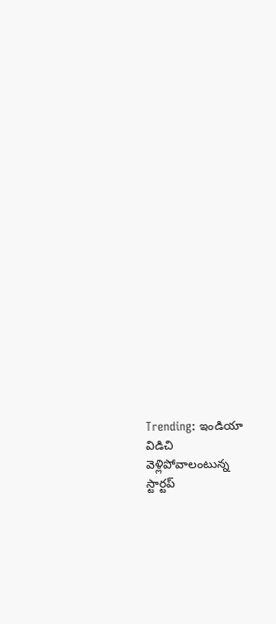Trending: ఇండియా విడిచి వెళ్లిపోవాలంటున్న స్టార్టప్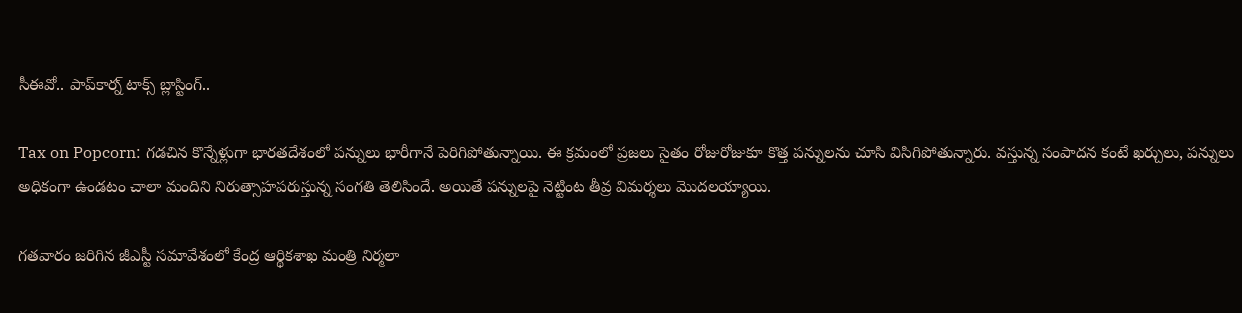సీఈవో.. పాప్‍కార్న్ టాక్స్ బ్లాస్టింగ్..

Tax on Popcorn: గడచిన కొన్నేళ్లుగా భారతదేశంలో పన్నులు భారీగానే పెరిగిపోతున్నాయి. ఈ క్రమంలో ప్రజలు సైతం రోజురోజుకూ కొత్త పన్నులను చూసి విసిగిపోతున్నారు. వస్తున్న సంపాదన కంటే ఖర్చులు, పన్నులు అధికంగా ఉండటం చాలా మందిని నిరుత్సాహపరుస్తున్న సంగతి తెలిసిందే. అయితే పన్నులపై నెట్టింట తీవ్ర విమర్శలు మెుదలయ్యాయి.

గతవారం జరిగిన జీఎస్టీ సమావేశంలో కేంద్ర ఆర్థికశాఖ మంత్రి నిర్మలా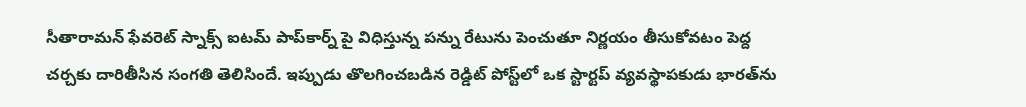సీతారామన్ ఫేవరెట్ స్నాక్స్ ఐటమ్ పాప్‍కార్న్ పై విధిస్తున్న పన్ను రేటును పెంచుతూ నిర్ణయం తీసుకోవటం పెద్ద చర్చకు దారితీసిన సంగతి తెలిసిందే. ఇప్పుడు తొలగించబడిన రెడ్డిట్ పోస్ట్‌లో ఒక స్టార్టప్ వ్యవస్థాపకుడు భారత్‌ను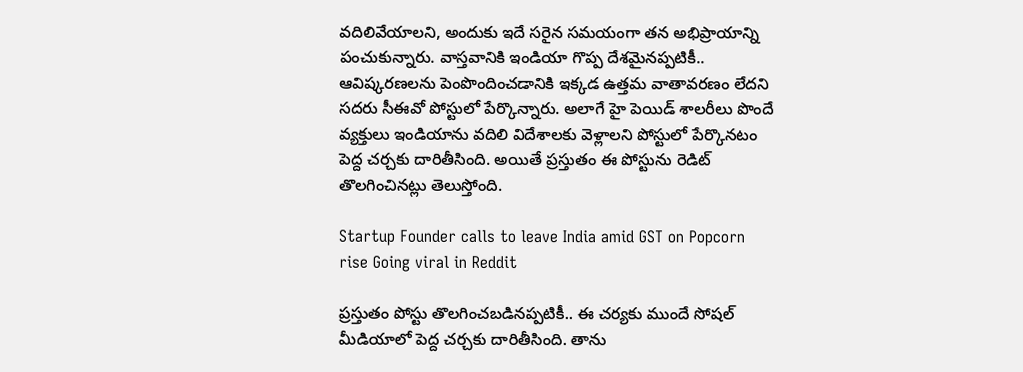వదిలివేయాలని, అందుకు ఇదే సరైన సమయంగా తన అభిప్రాయాన్ని పంచుకున్నారు. వాస్తవానికి ఇండియా గొప్ప దేశమైనప్పటికీ.. ఆవిష్కరణలను పెంపొందించడానికి ఇక్కడ ఉత్తమ వాతావరణం లేదని సదరు సీఈవో పోస్టులో పేర్కొన్నారు. అలాగే హై పెయిడ్ శాలరీలు పొందే వ్యక్తులు ఇండియాను వదిలి విదేశాలకు వెళ్లాలని పోస్టులో పేర్కొనటం పెద్ద చర్చకు దారితీసింది. అయితే ప్రస్తుతం ఈ పోస్టును రెడిట్ తొలగించినట్లు తెలుస్తోంది.

Startup Founder calls to leave India amid GST on Popcorn rise Going viral in Reddit

ప్రస్తుతం పోస్టు తొలగించబడినప్పటికీ.. ఈ చర్యకు ముందే సోషల్ మీడియాలో పెద్ద చర్చకు దారితీసింది. తాను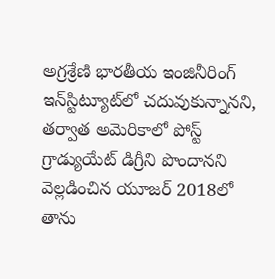అగ్రశ్రేణి భారతీయ ఇంజినీరింగ్ ఇన్‌స్టిట్యూట్‌లో చదువుకున్నానని, తర్వాత అమెరికాలో పోస్ట్ గ్రాడ్యుయేట్ డిగ్రీని పొందానని వెల్లడించిన యూజర్ 2018లో తాను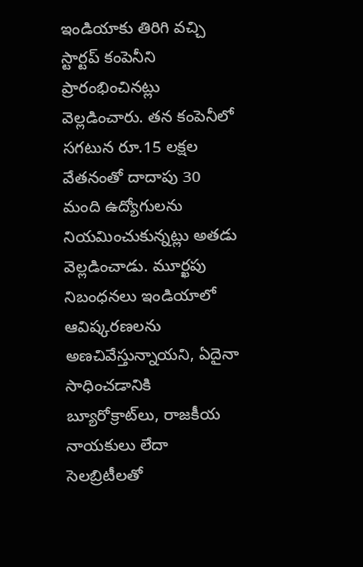ఇండియాకు తిరిగి వచ్చి స్టార్టప్ కంపెనీని ప్రారంభించినట్లు వెల్లడించారు. తన కంపెనీలో సగటున రూ.15 లక్షల వేతనంతో దాదాపు 30 మంది ఉద్యోగులను నియమించుకున్నట్లు అతడు వెల్లడించాడు. మూర్ఖపు నిబంధనలు ఇండియాలో ఆవిష్కరణలను అణచివేస్తున్నాయని, ఏదైనా సాధించడానికి బ్యూరోక్రాట్‌లు, రాజకీయ నాయకులు లేదా సెలబ్రిటీలతో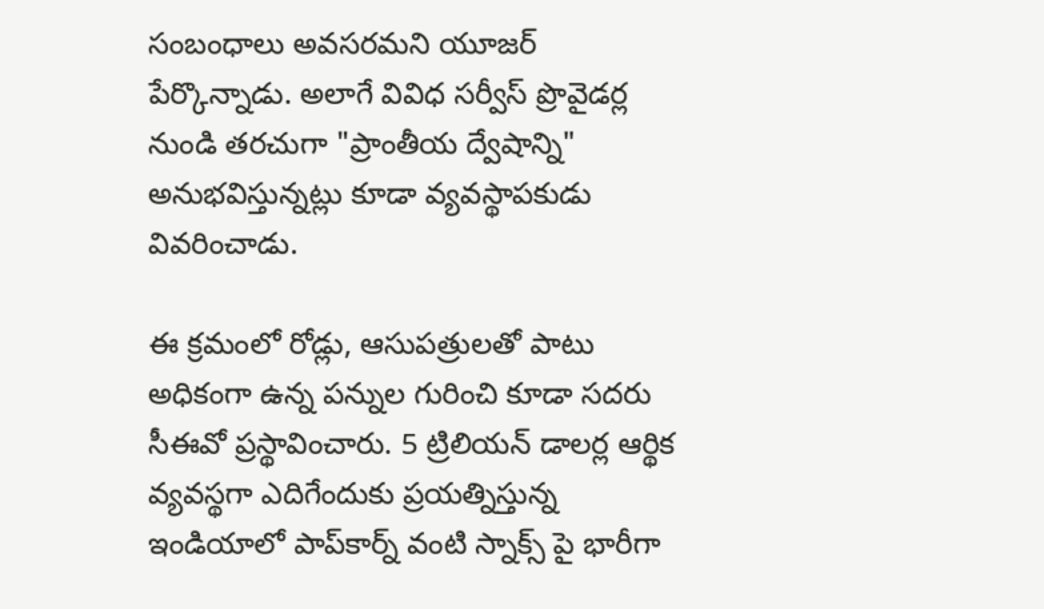సంబంధాలు అవసరమని యూజర్ పేర్కొన్నాడు. అలాగే వివిధ సర్వీస్ ప్రొవైడర్ల నుండి తరచుగా "ప్రాంతీయ ద్వేషాన్ని" అనుభవిస్తున్నట్లు కూడా వ్యవస్థాపకుడు వివరించాడు.

ఈ క్రమంలో రోడ్లు, ఆసుపత్రులతో పాటు అధికంగా ఉన్న పన్నుల గురించి కూడా సదరు సీఈవో ప్రస్థావించారు. 5 ట్రిలియన్ డాలర్ల ఆర్థిక వ్యవస్థగా ఎదిగేందుకు ప్రయత్నిస్తున్న ఇండియాలో పాప్‍కార్న్ వంటి స్నాక్స్ పై భారీగా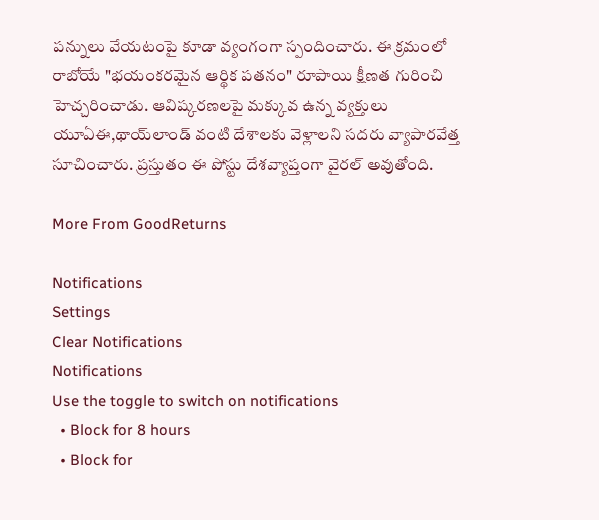పన్నులు వేయటంపై కూడా వ్యంగంగా స్పందించారు. ఈ క్రమంలో రాబోయే "భయంకరమైన ఆర్థిక పతనం" రూపాయి క్షీణత గురించి హెచ్చరించాడు. ఆవిష్కరణలపై మక్కువ ఉన్న వ్యక్తులు యూఏఈ,థాయ్‌లాండ్‌ వంటి దేశాలకు వెళ్లాలని సదరు వ్యాపారవేత్త సూచించారు. ప్రస్తుతం ఈ పోస్టు దేశవ్యాప్తంగా వైరల్ అవుతోంది.

More From GoodReturns

Notifications
Settings
Clear Notifications
Notifications
Use the toggle to switch on notifications
  • Block for 8 hours
  • Block for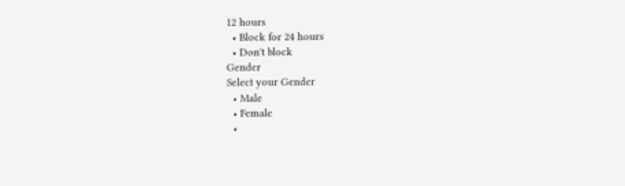12 hours
  • Block for 24 hours
  • Don't block
Gender
Select your Gender
  • Male
  • Female
  •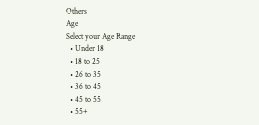Others
Age
Select your Age Range
  • Under 18
  • 18 to 25
  • 26 to 35
  • 36 to 45
  • 45 to 55
  • 55+